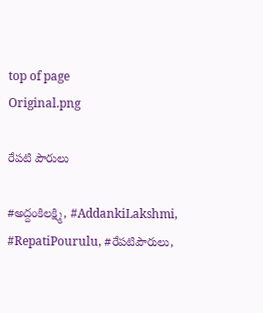top of page
Original.png

రేపటి పౌరులు

#అద్దంకిలక్ష్మి, #AddankiLakshmi, #RepatiPourulu, #రేపటిపౌరులు,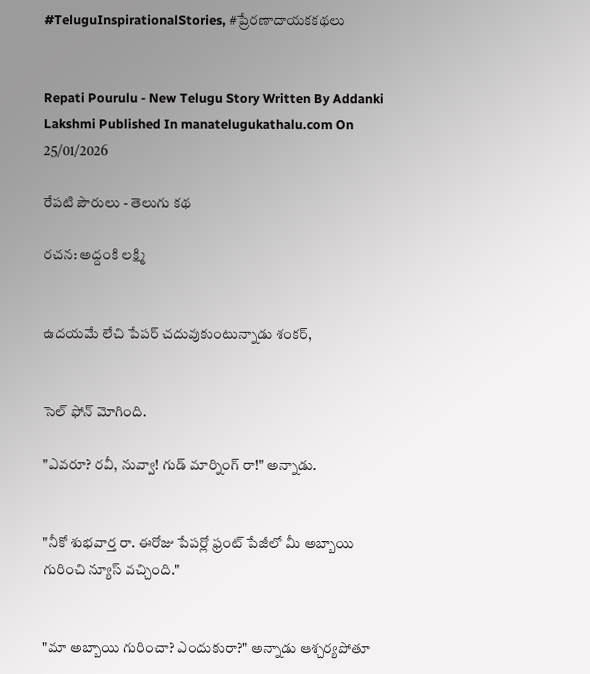#TeluguInspirationalStories, #ప్రేరణాదాయకకథలు


Repati Pourulu - New Telugu Story Written By Addanki Lakshmi Published In manatelugukathalu.com On 25/01/2026

రేపటి పౌరులు - తెలుగు కథ

రచన: అద్దంకి లక్ష్మి


ఉదయమే లేచి పేపర్ చదువుకుంటున్నాడు శంకర్,


సెల్ ఫోన్ మోగింది.

"ఎవరూ? రవీ, నువ్వా! గుడ్ మార్నింగ్ రా!" అన్నాడు.


"నీకో శుభవార్త రా. ఈరోజు పేపర్లో ఫ్రంట్ పేజీలో మీ అబ్బాయి గురించి న్యూస్ వచ్చింది."


"మా అబ్బాయి గురించా? ఎందుకురా?" అన్నాడు ఆశ్చర్యపోతూ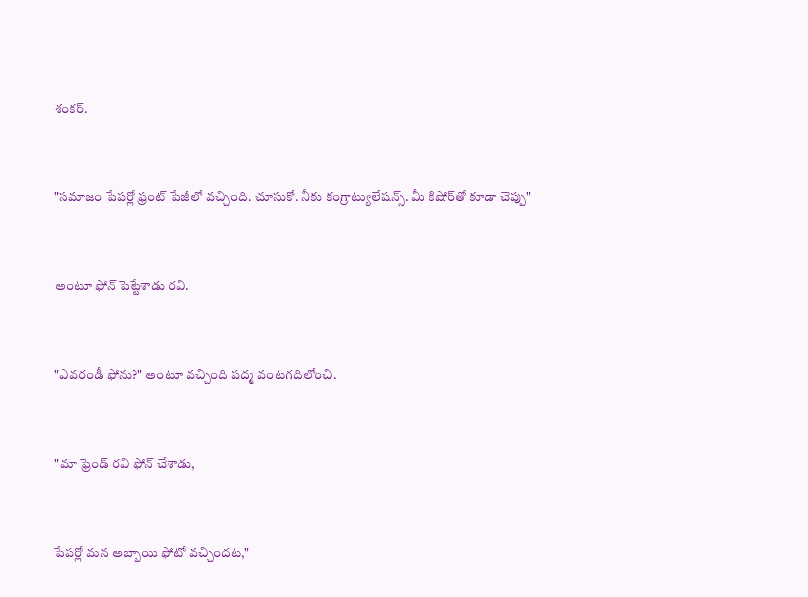శంకర్.


"సమాజం పేపర్లో ఫ్రంట్ పేజీలో వచ్చింది. చూసుకో. నీకు కంగ్రాట్యులేషన్స్. మీ కిషోర్‌తో కూడా చెప్పు"


అంటూ ఫోన్ పెట్టేశాడు రవి.


"ఎవరండీ ఫోను?" అంటూ వచ్చింది పద్మ వంటగదిలోంచి.


"మా ఫ్రెండ్ రవి ఫోన్ చేశాడు,


పేపర్లో మన అబ్బాయి ఫోటో వచ్చిందట,"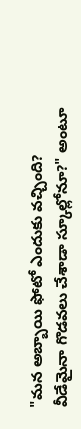"మన అబ్బాయి ఫోటో ఎందుకు వచ్చింది? వీడేమైనా గొడవలు చేశాడా స్కూల్లోనూ?" అంటూ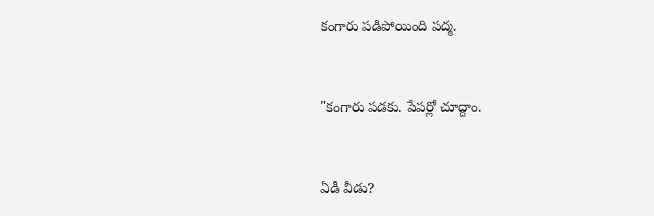కంగారు పడిపోయింది పద్మ.


"కంగారు పడకు. పేపర్లో చూద్దాం.


ఏడీ వీడు?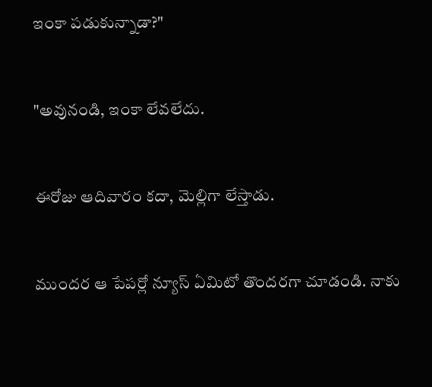ఇంకా పడుకున్నాడా?"


"అవునండి, ఇంకా లేవలేదు.


ఈరోజు ఆదివారం కదా, మెల్లిగా లేస్తాడు.


ముందర ఆ పేపర్లో న్యూస్ ఏమిటో తొందరగా చూడండి. నాకు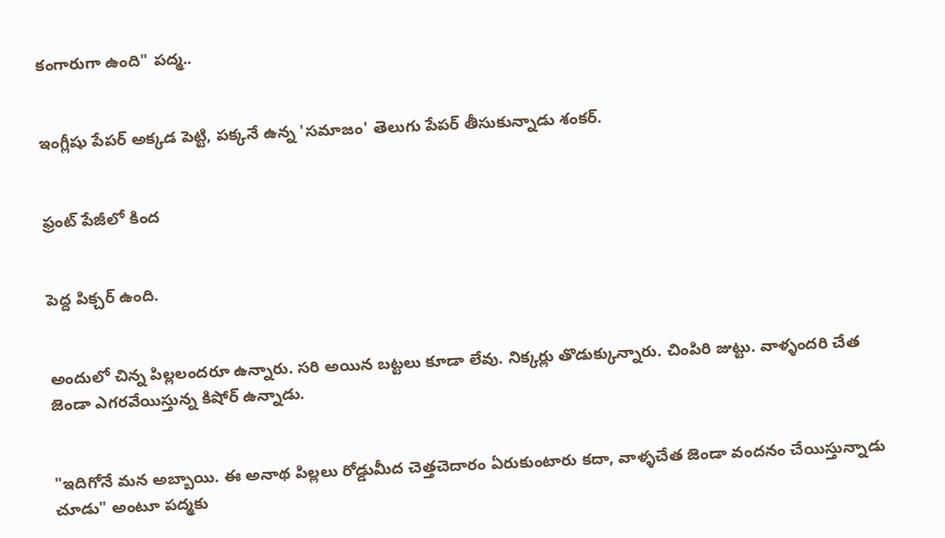కంగారుగా ఉంది" పద్మ..


ఇంగ్లీషు పేపర్ అక్కడ పెట్టి, పక్కనే ఉన్న 'సమాజం' తెలుగు పేపర్ తీసుకున్నాడు శంకర్.


ఫ్రంట్ పేజీలో కింద


పెద్ద పిక్చర్ ఉంది.


అందులో చిన్న పిల్లలందరూ ఉన్నారు. సరి అయిన బట్టలు కూడా లేవు. నిక్కర్లు తొడుక్కున్నారు. చింపిరి జుట్టు. వాళ్ళందరి చేత జెండా ఎగరవేయిస్తున్న కిషోర్ ఉన్నాడు.


"ఇదిగోనే మన అబ్బాయి. ఈ అనాథ పిల్లలు రోడ్డుమీద చెత్తచెదారం ఏరుకుంటారు కదా, వాళ్ళచేత జెండా వందనం చేయిస్తున్నాడు చూడు" అంటూ పద్మకు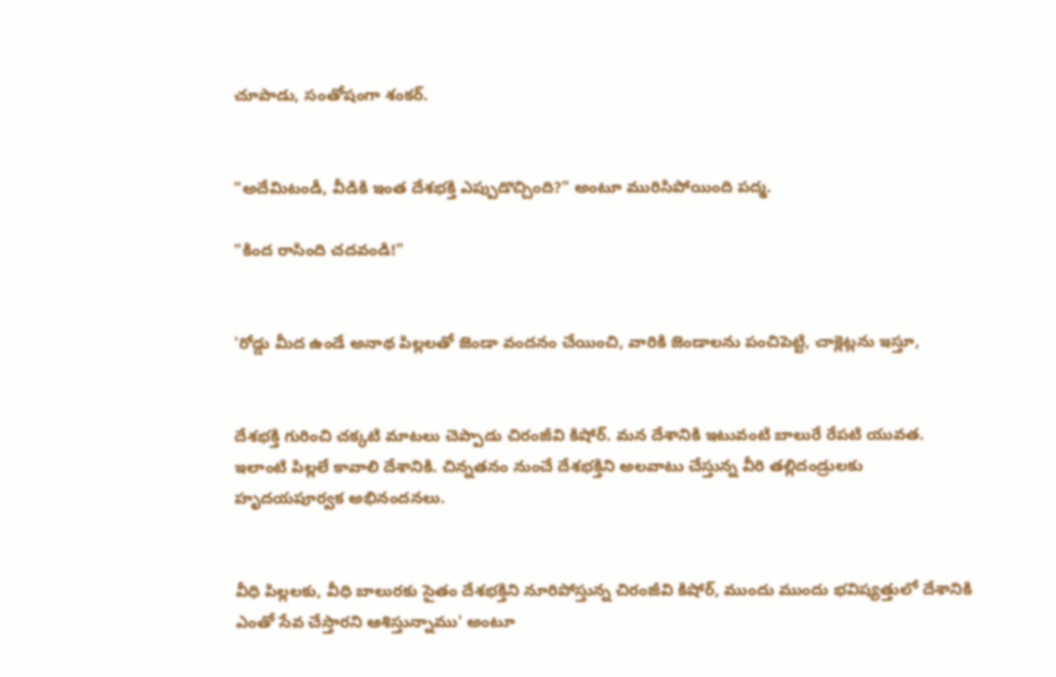చూపాడు, సంతోషంగా శంకర్.


"అదేమిటండీ, వీడికి ఇంత దేశభక్తి ఎప్పుడొచ్చింది?" అంటూ మురిసిపోయింది పద్మ.

"కింద రాసింది చదవండి!"


'రోడ్డు మీద ఉండే అనాథ పిల్లలతో జెండా వందనం చేయించి, వారికి జెండాలను పంచిపెట్టి, చాక్లెట్లను ఇస్తూ,


దేశభక్తి గురించి చక్కటి మాటలు చెప్పాడు చిరంజీవి కిషోర్. మన దేశానికి ఇటువంటి బాలురే రేపటి యువత. ఇలాంటి పిల్లలే కావాలి దేశానికి. చిన్నతనం నుంచే దేశభక్తిని అలవాటు చేస్తున్న వీరి తల్లిదండ్రులకు హృదయపూర్వక అభినందనలు.


వీధి పిల్లలకు, వీధి బాలురకు సైతం దేశభక్తిని నూరిపోస్తున్న చిరంజీవి కిషోర్, ముందు ముందు భవిష్యత్తులో దేశానికి ఎంతో సేవ చేస్తారని ఆశిస్తున్నాము' అంటూ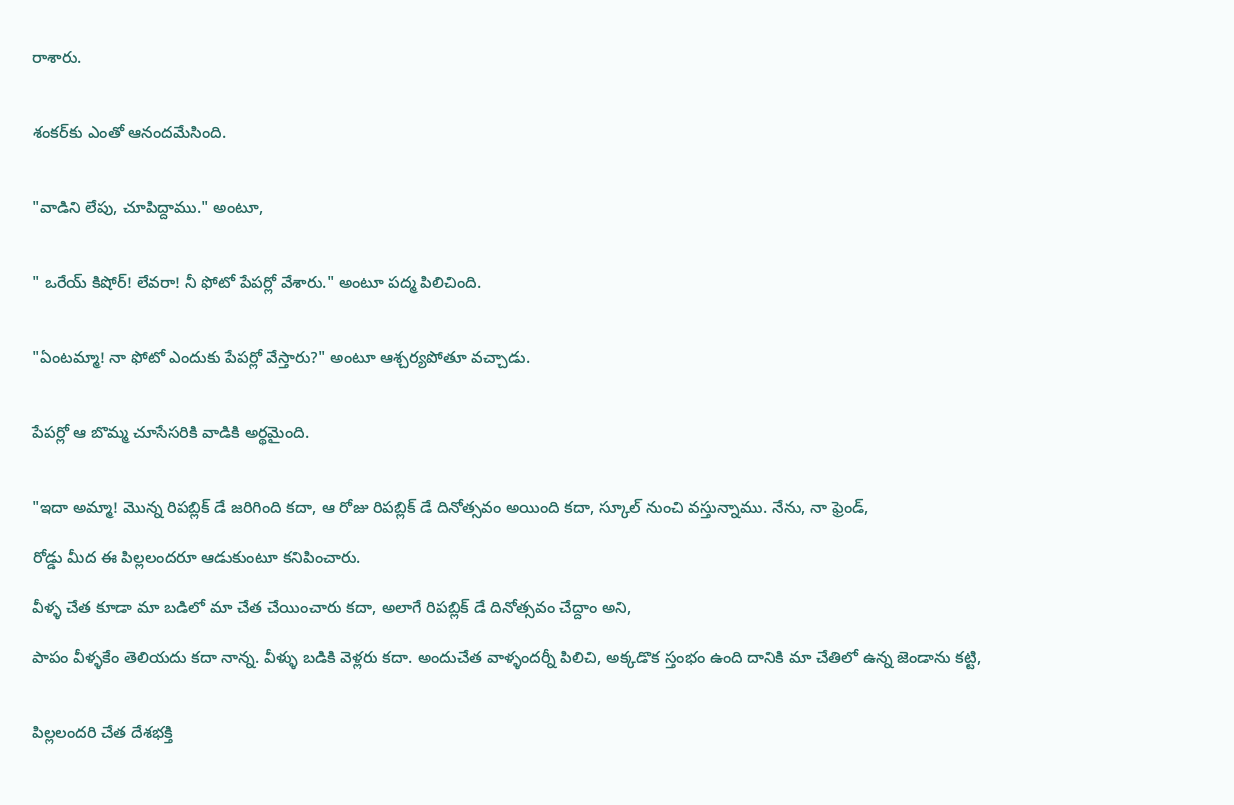రాశారు.


శంకర్‌కు ఎంతో ఆనందమేసింది.


"వాడిని లేపు, చూపిద్దాము." అంటూ,


" ఒరేయ్ కిషోర్! లేవరా! నీ ఫోటో పేపర్లో వేశారు." అంటూ పద్మ పిలిచింది.


"ఏంటమ్మా! నా ఫోటో ఎందుకు పేపర్లో వేస్తారు?" అంటూ ఆశ్చర్యపోతూ వచ్చాడు.


పేపర్లో ఆ బొమ్మ చూసేసరికి వాడికి అర్థమైంది.


"ఇదా అమ్మా! మొన్న రిపబ్లిక్ డే జరిగింది కదా, ఆ రోజు రిపబ్లిక్ డే దినోత్సవం అయింది కదా, స్కూల్ నుంచి వస్తున్నాము. నేను, నా ఫ్రెండ్,

రోడ్డు మీద ఈ పిల్లలందరూ ఆడుకుంటూ కనిపించారు.

వీళ్ళ చేత కూడా మా బడిలో మా చేత చేయించారు కదా, అలాగే రిపబ్లిక్ డే దినోత్సవం చేద్దాం అని,

పాపం వీళ్ళకేం తెలియదు కదా నాన్న. వీళ్ళు బడికి వెళ్లరు కదా. అందుచేత వాళ్ళందర్నీ పిలిచి, అక్కడొక స్తంభం ఉంది దానికి మా చేతిలో ఉన్న జెండాను కట్టి,


పిల్లలందరి చేత దేశభక్తి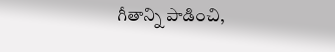గీతాన్ని పాడించి,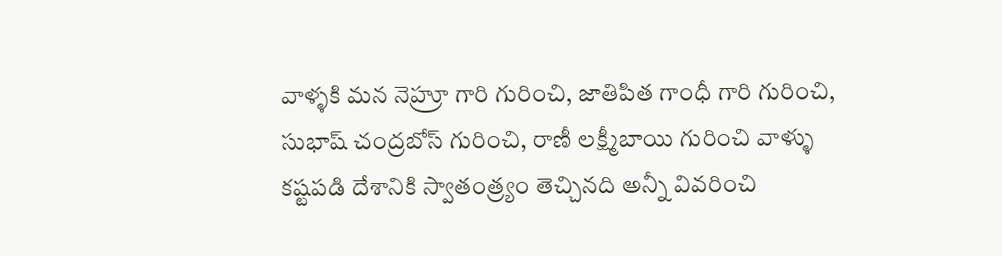వాళ్ళకి మన నెహ్రూ గారి గురించి, జాతిపిత గాంధీ గారి గురించి, సుభాష్ చంద్రబోస్ గురించి, రాణీ లక్ష్మీబాయి గురించి వాళ్ళు కష్టపడి దేశానికి స్వాతంత్ర్యం తెచ్చినది అన్నీ వివరించి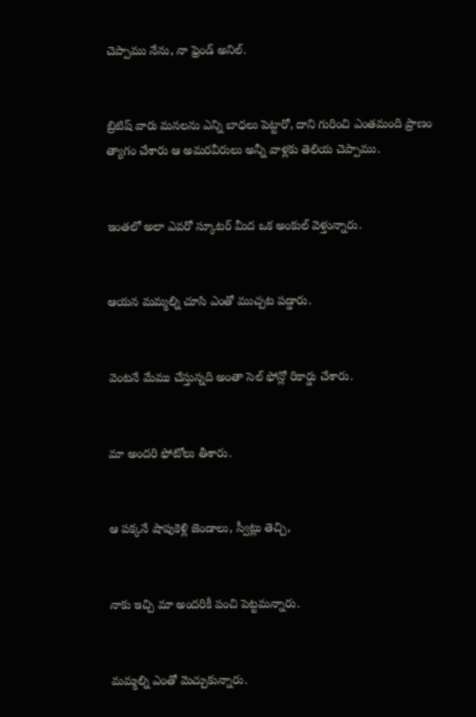చెప్పాము నేను, నా ఫ్రెండ్ అనిల్.


బ్రిటిష్ వారు మనలను ఎన్ని బాధలు పెట్టారో, దాని గురించి ఎంతమంది ప్రాణం త్యాగం చేశారు ఆ అమరవీరులు అన్నీ వాళ్లకు తెలియ చెప్పాము.


ఇంతలో అలా ఎవరో స్కూటర్ మీద ఒక అంకుల్ వెళ్తున్నారు.


ఆయన మమ్మల్ని చూసి ఎంతో ముచ్చట పడ్డారు.


వెంటనే మేము చేస్తున్నది అంతా సెల్ ఫోన్లో రికార్డు చేశారు.


మా అందరి ఫోటోలు తీశారు.


ఆ పక్కనే షాపుకెళ్లి జెండాలు, స్వీట్లు తెచ్చి,


నాకు ఇచ్చి మా అందరికీ పంచి పెట్టమన్నారు.


మమ్మల్ని ఎంతో మెచ్చుకున్నారు.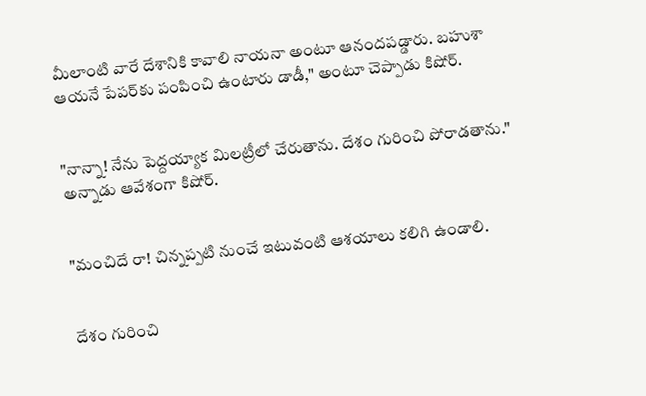మీలాంటి వారే దేశానికి కావాలి నాయనా అంటూ ఆనందపడ్డారు. బహుశా ఆయనే పేపర్‌కు పంపించి ఉంటారు డాడీ," అంటూ చెప్పాడు కిషోర్.


"నాన్నా! నేను పెద్దయ్యాక మిలట్రీలో చేరుతాను. దేశం గురించి పోరాడతాను." అన్నాడు ఆవేశంగా కిషోర్.


"మంచిదే రా! చిన్నప్పటి నుంచే ఇటువంటి ఆశయాలు కలిగి ఉండాలి.


దేశం గురించి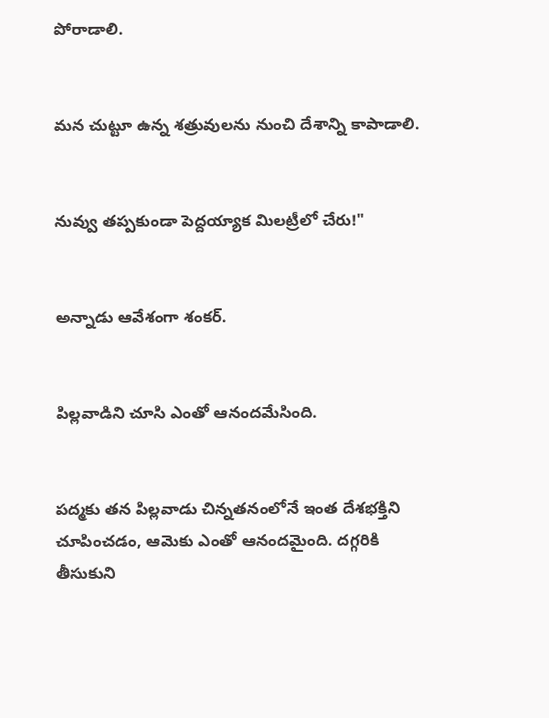పోరాడాలి.


మన చుట్టూ ఉన్న శత్రువులను నుంచి దేశాన్ని కాపాడాలి.


నువ్వు తప్పకుండా పెద్దయ్యాక మిలట్రీలో చేరు!"


అన్నాడు ఆవేశంగా శంకర్.


పిల్లవాడిని చూసి ఎంతో ఆనందమేసింది.


పద్మకు తన పిల్లవాడు చిన్నతనంలోనే ఇంత దేశభక్తిని చూపించడం, ఆమెకు ఎంతో ఆనందమైంది. దగ్గరికి తీసుకుని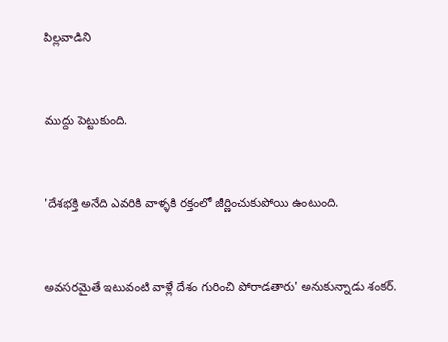పిల్లవాడిని


ముద్దు పెట్టుకుంది.


'దేశభక్తి అనేది ఎవరికి వాళ్ళకి రక్తంలో జీర్ణించుకుపోయి ఉంటుంది.


అవసరమైతే ఇటువంటి వాళ్లే దేశం గురించి పోరాడతారు' అనుకున్నాడు శంకర్.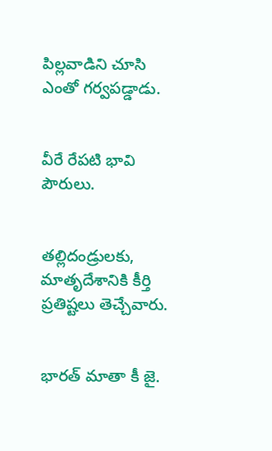పిల్లవాడిని చూసి ఎంతో గర్వపడ్డాడు.


వీరే రేపటి భావి పౌరులు.


తల్లిదండ్రులకు, మాతృదేశానికి కీర్తి ప్రతిష్టలు తెచ్చేవారు.


భారత్ మాతా కీ జై.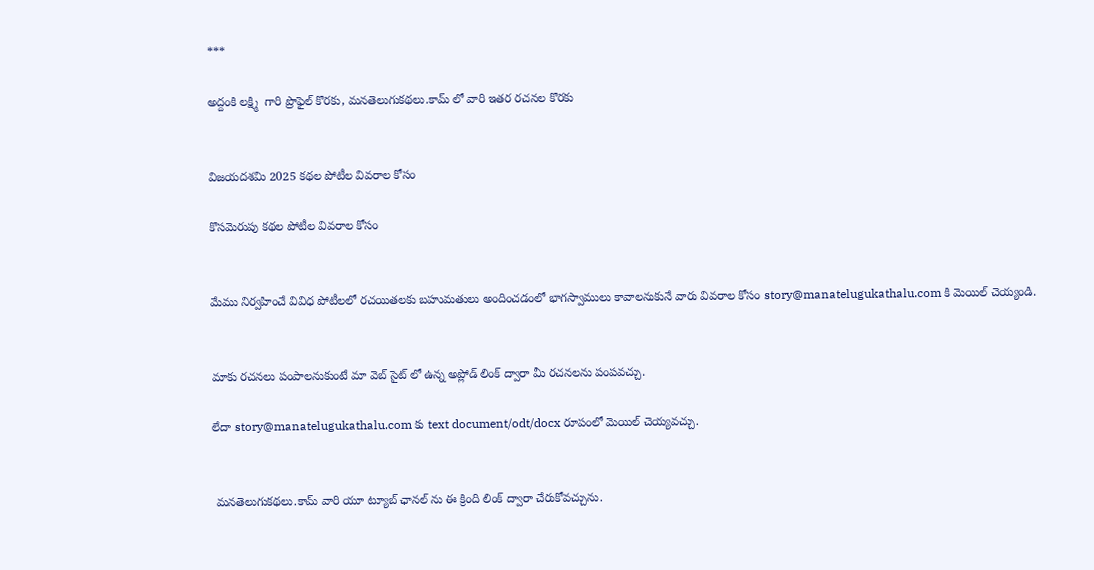***

అద్దంకి లక్ష్మి  గారి ప్రొఫైల్ కొరకు, మనతెలుగుకథలు.కామ్ లో వారి ఇతర రచనల కొరకు


విజయదశమి 2025 కథల పోటీల వివరాల కోసం

కొసమెరుపు కథల పోటీల వివరాల కోసం


మేము నిర్వహించే వివిధ పోటీలలో రచయితలకు బహుమతులు అందించడంలో భాగస్వాములు కావాలనుకునే వారు వివరాల కోసం story@manatelugukathalu.com కి మెయిల్ చెయ్యండి.


మాకు రచనలు పంపాలనుకుంటే మా వెబ్ సైట్ లో ఉన్న అప్లోడ్ లింక్ ద్వారా మీ రచనలను పంపవచ్చు.

లేదా story@manatelugukathalu.com కు text document/odt/docx రూపంలో మెయిల్ చెయ్యవచ్చు.


 మనతెలుగుకథలు.కామ్ వారి యూ ట్యూబ్ ఛానల్ ను ఈ క్రింది లింక్ ద్వారా చేరుకోవచ్చును.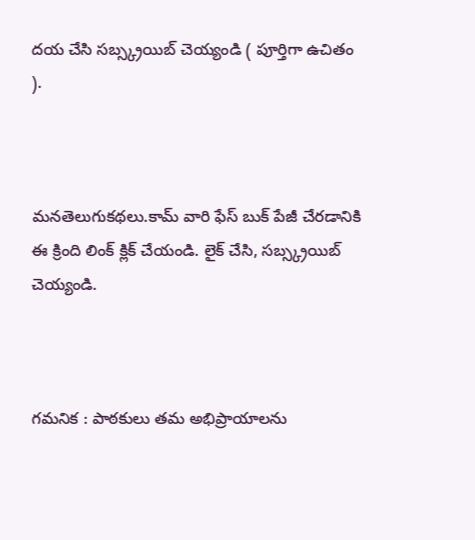దయ చేసి సబ్స్క్రయిబ్ చెయ్యండి ( పూర్తిగా ఉచితం ).



మనతెలుగుకథలు.కామ్ వారి ఫేస్ బుక్ పేజీ చేరడానికి ఈ క్రింది లింక్ క్లిక్ చేయండి. లైక్ చేసి, సబ్స్క్రయిబ్ చెయ్యండి.



గమనిక : పాఠకులు తమ అభిప్రాయాలను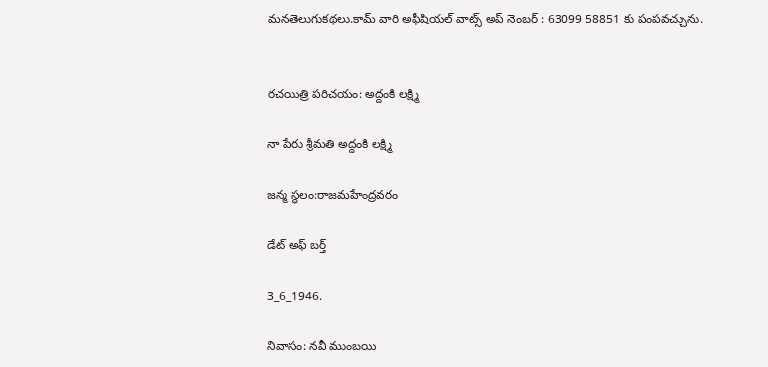మనతెలుగుకథలు.కామ్ వారి అఫీషియల్ వాట్స్ అప్ నెంబర్ : 63099 58851 కు పంపవచ్చును.


రచయిత్రి పరిచయం: అద్దంకి లక్ష్మి

నా పేరు శ్రీమతి అద్దంకి లక్ష్మి

జన్మ స్థలం:రాజమహేంద్రవరం

డేట్ అఫ్ బర్త్

3_6_1946.

నివాసం: నవీ ముంబయి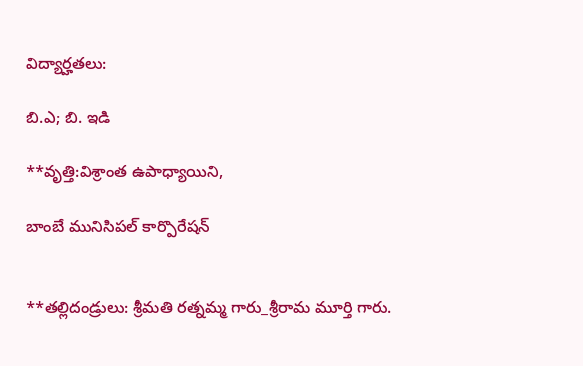విద్యార్హతలు:

బి.ఎ; బి. ఇడి

**వృత్తి:విశ్రాంత ఉపాధ్యాయిని,

బాంబే మునిసిపల్ కార్పొరేషన్


**తల్లిదండ్రులు: శ్రీమతి రత్నమ్మ గారు_శ్రీరామ మూర్తి గారు.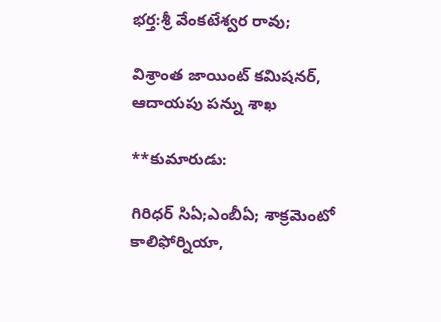భర్త:శ్రీ వేంకటేశ్వర రావు;

విశ్రాంత జాయింట్ కమిషనర్, ఆదాయపు పన్ను శాఖ

**కుమారుడు:

గిరిధర్ సిఏ;ఎంబీఏ; శాక్రమెంటో కాలిఫోర్నియా,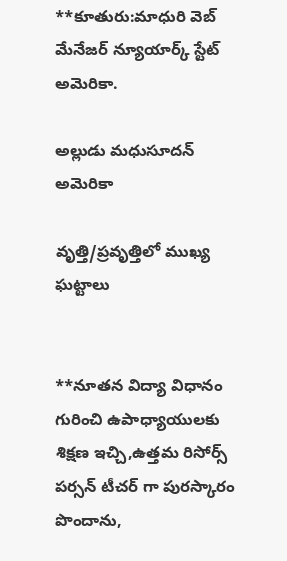**కూతురు:మాధురి వెబ్ మేనేజర్ న్యూయార్క్ స్టేట్ అమెరికా.

అల్లుడు మధుసూదన్ అమెరికా

వృత్తి/ప్రవృత్తిలో ముఖ్య ఘట్టాలు


**నూతన విద్యా విధానం గురించి ఉపాధ్యాయులకు శిక్షణ ఇచ్చి,ఉత్తమ రిసోర్స్ పర్సన్ టీచర్ గా పురస్కారం పొందాను,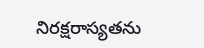నిరక్షరాస్యతను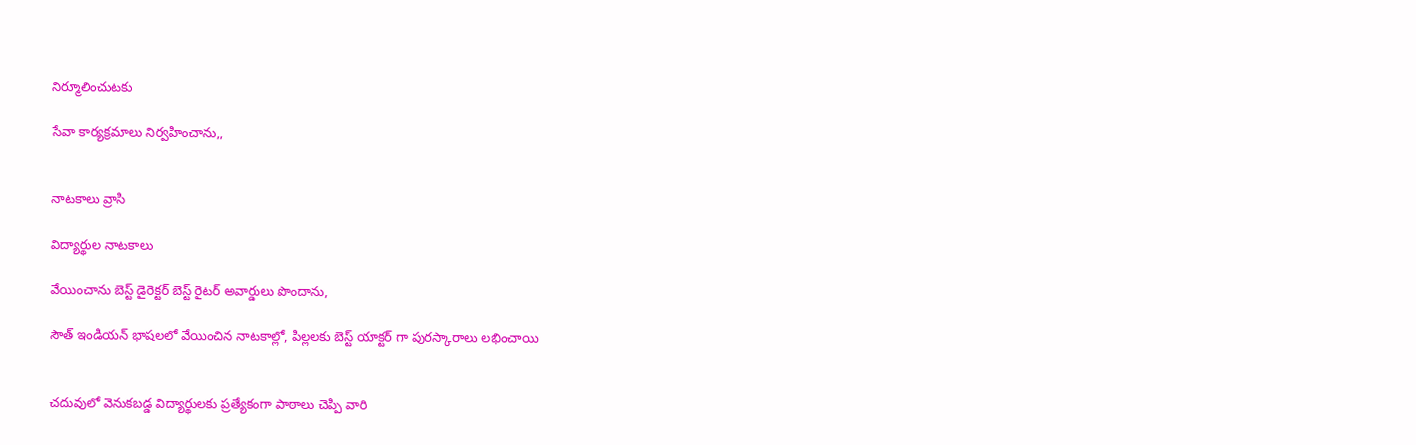నిర్మూలించుటకు

సేవా కార్యక్రమాలు నిర్వహించాను,,


నాటకాలు వ్రాసి

విద్యార్థుల నాటకాలు

వేయించాను బెస్ట్ డైరెక్టర్ బెస్ట్ రైటర్ అవార్డులు పొందాను,

సౌత్ ఇండియన్ భాషలలో వేయించిన నాటకాల్లో, పిల్లలకు బెస్ట్ యాక్టర్ గా పురస్కారాలు లభించాయి


చదువులో వెనుకబడ్డ విద్యార్థులకు ప్రత్యేకంగా పాఠాలు చెప్పి వారి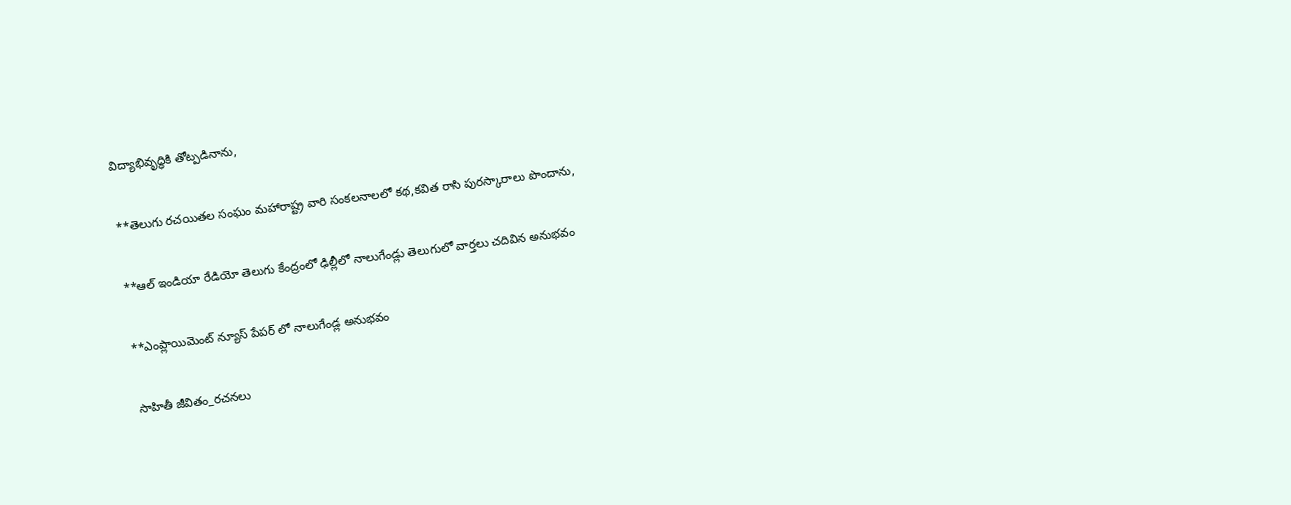విద్యాభివృద్ధికి తోట్పడినాను,


**తెలుగు రచయితల సంఘం మహారాష్ట్ర వారి సంకలనాలలో కథ,కవిత రాసి పురస్కారాలు పొందాను,


**ఆల్ ఇండియా రేడియో తెలుగు కేంద్రంలో ఢిల్లీలో నాలుగేండ్లు తెలుగులో వార్తలు చదివిన అనుభవం


**ఎంప్లాయిమెంట్ న్యూస్ పేపర్ లో నాలుగేండ్ల అనుభవం


సాహితీ జీవితం_రచనలు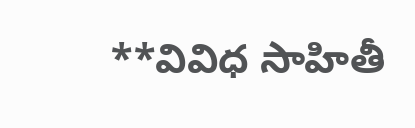**వివిధ సాహితీ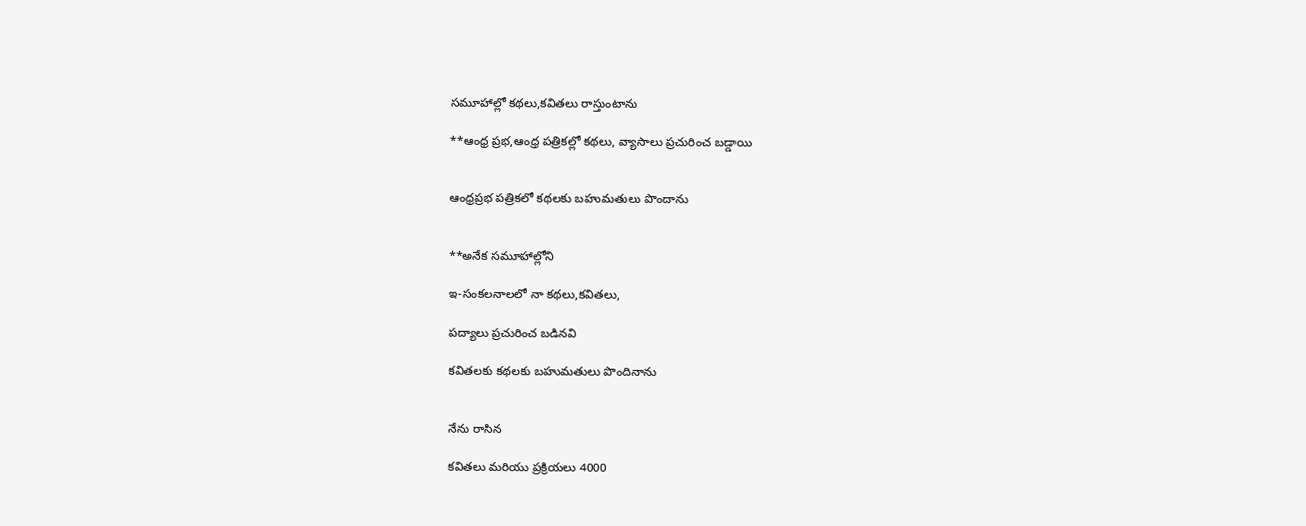సమూహాల్లో కథలు,కవితలు రాస్తుంటాను

**ఆంధ్ర ప్రభ,ఆంధ్ర పత్రికల్లో కథలు, వ్యాసాలు ప్రచురించ బడ్డాయి


ఆంధ్రప్రభ పత్రికలో కథలకు బహుమతులు పొందాను


**అనేక సమూహాల్లోని

ఇ-సంకలనాలలో నా కథలు,కవితలు,

పద్యాలు ప్రచురించ బడినవి

కవితలకు కథలకు బహుమతులు పొందినాను


నేను రాసిన

కవితలు మరియు ప్రక్రియలు 4000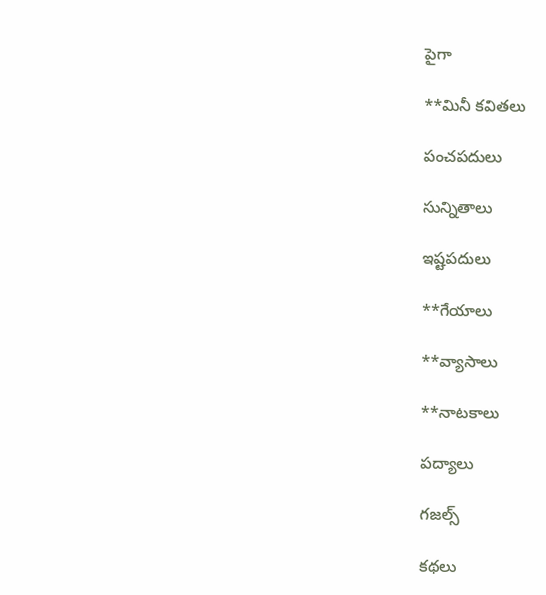పైగా

**మినీ కవితలు

పంచపదులు

సున్నితాలు

ఇష్టపదులు

**గేయాలు

**వ్యాసాలు

**నాటకాలు

పద్యాలు

గజల్స్

కథలు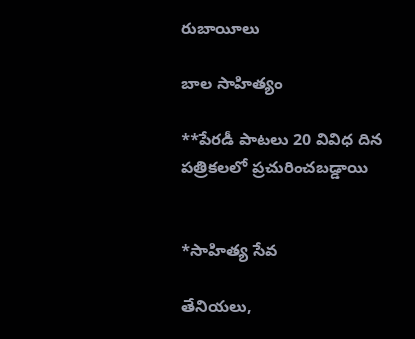రుబాయీలు

బాల సాహిత్యం

**పేరడీ పాటలు 20 వివిధ దిన పత్రికలలో ప్రచురించబడ్డాయి


*సాహిత్య సేవ

తేనియలు,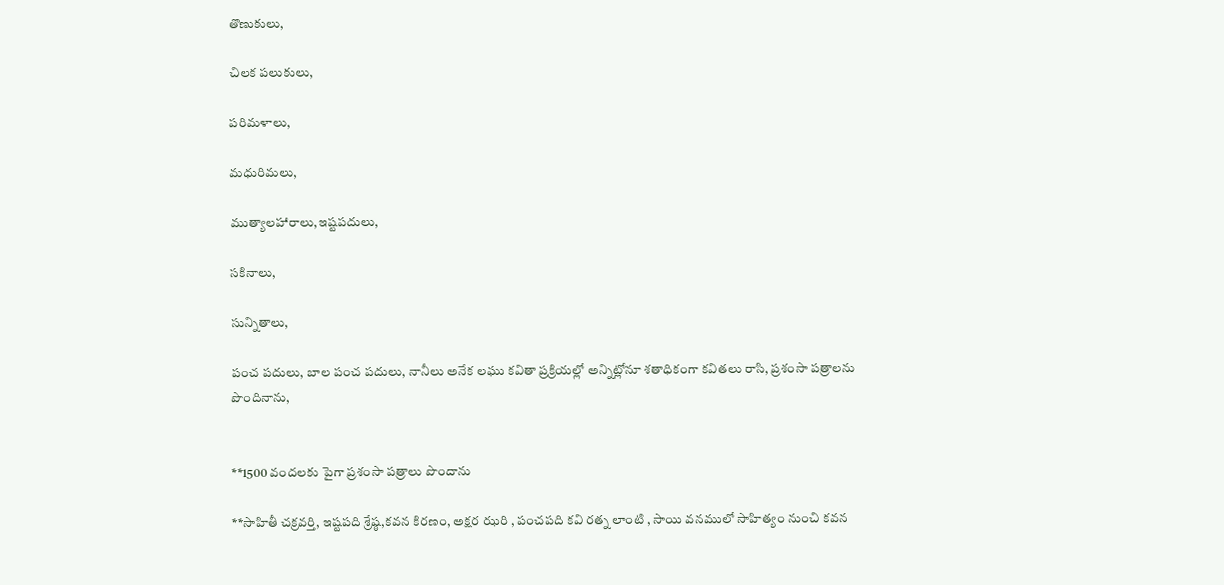తొణుకులు,

చిలక పలుకులు,

పరిమళాలు,

మధురిమలు,

ముత్యాలహారాలు,ఇష్టపదులు,

సకినాలు,

సున్నితాలు,

పంచ పదులు, బాల పంచ పదులు, నానీలు అనేక లఘు కవితా ప్రక్రియల్లో అన్నిట్లోనూ శతాధికంగా కవితలు రాసి, ప్రశంసా పత్రాలను పొందినాను,


**1500 వందలకు పైగా ప్రశంసా పత్రాలు పొందాను

**సాహితీ చక్రవర్తి, ఇష్టపది శ్రేష్ఠ,కవన కిరణం, అక్షర ఝరి , పంచపది కవి రత్న లాంటి , సాయి వనములో సాహిత్యం నుంచి కవన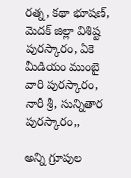రత్న, కథా భూషణ్, మెదక్ జిల్లా విశిష్ట పురస్కారం, ఏకె మీడియం ముంబై వారి పురస్కారం, నారీ శ్రీ, సున్నితార పురస్కారం,,

అన్ని గ్రూపుల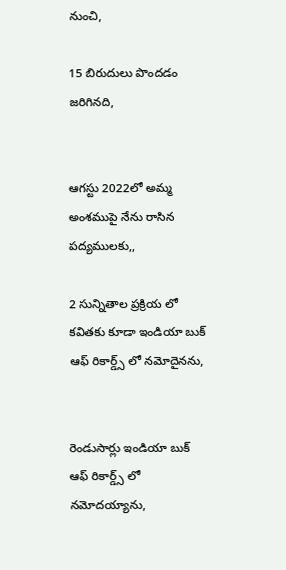నుంచి,

15 బిరుదులు పొందడం జరిగినది,


ఆగస్టు 2022లో అమ్మ అంశముపై నేను రాసిన పద్యములకు,,

2 సున్నితాల ప్రక్రియ లో కవితకు కూడా ఇండియా బుక్ ఆఫ్ రికార్డ్స్ లో నమోదైనను,


రెండుసార్లు ఇండియా బుక్ ఆఫ్ రికార్డ్స్ లో నమోదయ్యాను,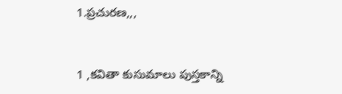1.ప్రచురణ,,,


1 ,కవితా కుసుమాలు పుస్తకాన్ని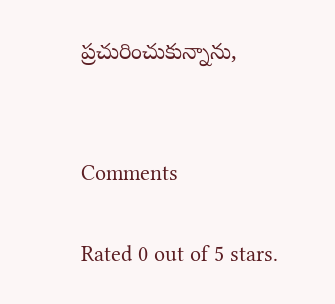ప్రచురించుకున్నాను,


Comments

Rated 0 out of 5 stars.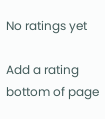No ratings yet

Add a rating
bottom of page